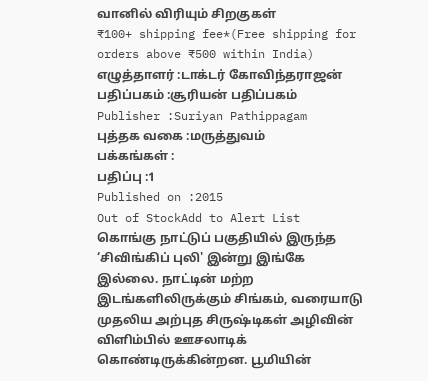வானில் விரியும் சிறகுகள்
₹100+ shipping fee*(Free shipping for orders above ₹500 within India)
எழுத்தாளர் :டாக்டர் கோவிந்தராஜன்
பதிப்பகம் :சூரியன் பதிப்பகம்
Publisher :Suriyan Pathippagam
புத்தக வகை :மருத்துவம்
பக்கங்கள் :
பதிப்பு :1
Published on :2015
Out of StockAdd to Alert List
கொங்கு நாட்டுப் பகுதியில் இருந்த ‘சிவிங்கிப் புலி' இன்று இங்கே
இல்லை. நாட்டின் மற்ற இடங்களிலிருக்கும் சிங்கம், வரையாடு முதலிய அற்புத சிருஷ்டிகள் அழிவின் விளிம்பில் ஊசலாடிக் கொண்டிருக்கின்றன. பூமியின்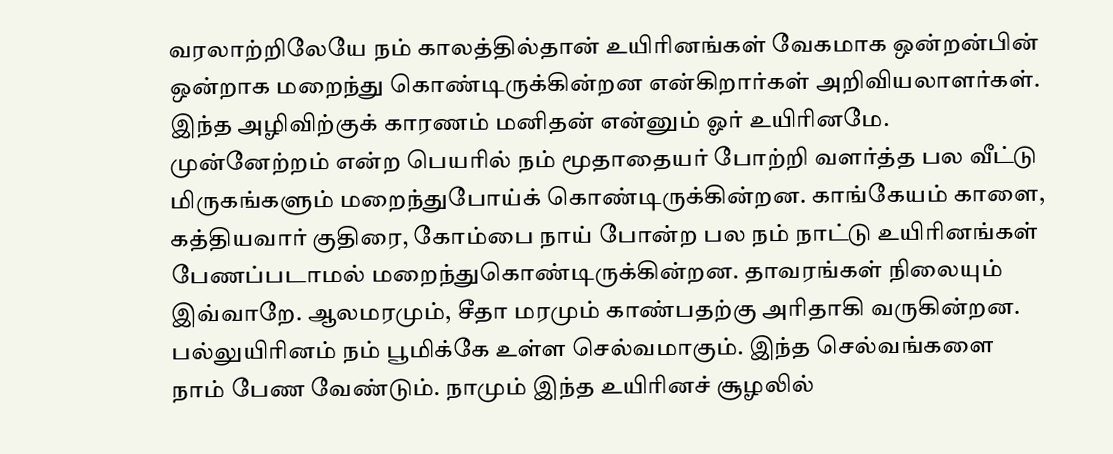வரலாற்றிலேயே நம் காலத்தில்தான் உயிரினங்கள் வேகமாக ஒன்றன்பின் ஒன்றாக மறைந்து கொண்டிருக்கின்றன என்கிறார்கள் அறிவியலாளர்கள். இந்த அழிவிற்குக் காரணம் மனிதன் என்னும் ஓர் உயிரினமே. முன்னேற்றம் என்ற பெயரில் நம் மூதாதையர் போற்றி வளர்த்த பல வீட்டு மிருகங்களும் மறைந்துபோய்க் கொண்டிருக்கின்றன. காங்கேயம் காளை, கத்தியவார் குதிரை, கோம்பை நாய் போன்ற பல நம் நாட்டு உயிரினங்கள் பேணப்படாமல் மறைந்துகொண்டிருக்கின்றன. தாவரங்கள் நிலையும் இவ்வாறே. ஆலமரமும், சீதா மரமும் காண்பதற்கு அரிதாகி வருகின்றன.
பல்லுயிரினம் நம் பூமிக்கே உள்ள செல்வமாகும். இந்த செல்வங்களை நாம் பேண வேண்டும். நாமும் இந்த உயிரினச் சூழலில்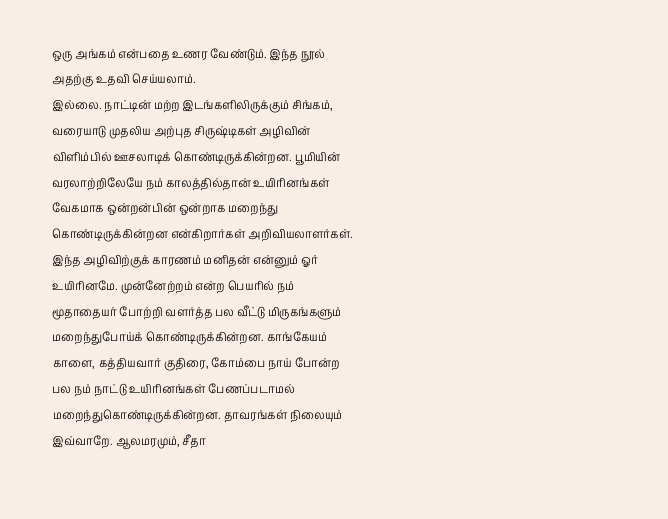ஒரு அங்கம் என்பதை உணர வேண்டும். இந்த நூல் அதற்கு உதவி செய்யலாம்.
இல்லை. நாட்டின் மற்ற இடங்களிலிருக்கும் சிங்கம், வரையாடு முதலிய அற்புத சிருஷ்டிகள் அழிவின் விளிம்பில் ஊசலாடிக் கொண்டிருக்கின்றன. பூமியின் வரலாற்றிலேயே நம் காலத்தில்தான் உயிரினங்கள் வேகமாக ஒன்றன்பின் ஒன்றாக மறைந்து கொண்டிருக்கின்றன என்கிறார்கள் அறிவியலாளர்கள். இந்த அழிவிற்குக் காரணம் மனிதன் என்னும் ஓர் உயிரினமே. முன்னேற்றம் என்ற பெயரில் நம் மூதாதையர் போற்றி வளர்த்த பல வீட்டு மிருகங்களும் மறைந்துபோய்க் கொண்டிருக்கின்றன. காங்கேயம் காளை, கத்தியவார் குதிரை, கோம்பை நாய் போன்ற பல நம் நாட்டு உயிரினங்கள் பேணப்படாமல் மறைந்துகொண்டிருக்கின்றன. தாவரங்கள் நிலையும் இவ்வாறே. ஆலமரமும், சீதா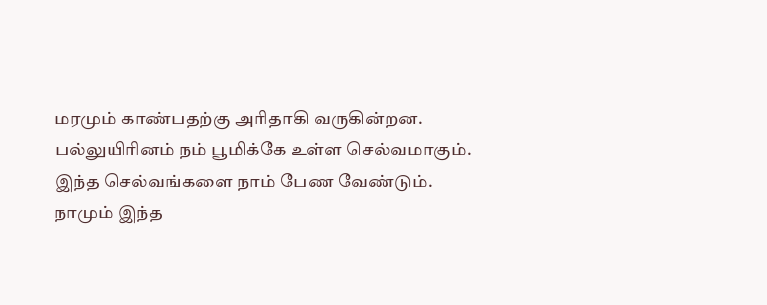மரமும் காண்பதற்கு அரிதாகி வருகின்றன.
பல்லுயிரினம் நம் பூமிக்கே உள்ள செல்வமாகும். இந்த செல்வங்களை நாம் பேண வேண்டும். நாமும் இந்த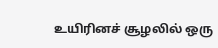உயிரினச் சூழலில் ஒரு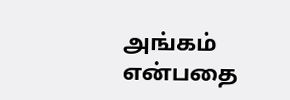அங்கம் என்பதை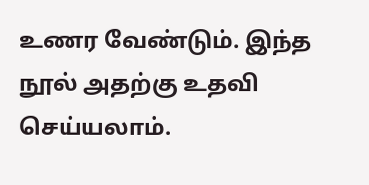உணர வேண்டும். இந்த நூல் அதற்கு உதவி செய்யலாம்.